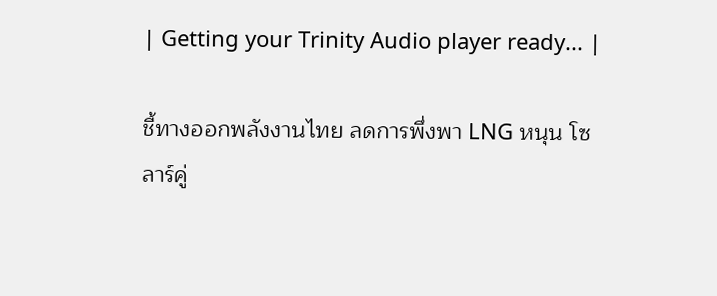| Getting your Trinity Audio player ready... |

ชี้ทางออกพลังงานไทย ลดการพึ่งพา LNG หนุน โซลาร์คู่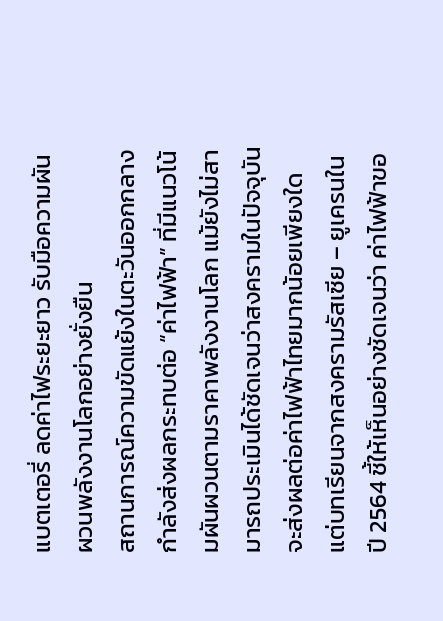แบตเตอรี่ ลดค่าไฟระยะยาว รับมือความผันผวนพลังงานโลกอย่างยั่งยืน
สถานการณ์ความขัดแย้งในตะวันออกกลางกำลังส่งผลกระทบต่อ “ค่าไฟฟ้า” ที่มีแนวโน้มผันผวนตามราคาพลังงานโลก แม้ยังไม่สามารถประเมินได้ชัดเจนว่าสงครามในปัจจุบันจะส่งผลต่อค่าไฟฟ้าไทยมากน้อยเพียงใด แต่บทเรียนจากสงครามรัสเซีย – ยูเครนในปี 2564 ชี้ให้เห็นอย่างชัดเจนว่า ค่าไฟฟ้าขอ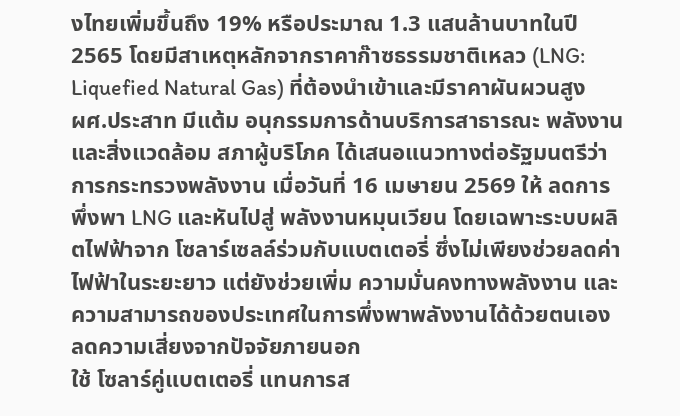งไทยเพิ่มขึ้นถึง 19% หรือประมาณ 1.3 แสนล้านบาทในปี 2565 โดยมีสาเหตุหลักจากราคาก๊าซธรรมชาติเหลว (LNG: Liquefied Natural Gas) ที่ต้องนำเข้าและมีราคาผันผวนสูง
ผศ.ประสาท มีแต้ม อนุกรรมการด้านบริการสาธารณะ พลังงาน และสิ่งแวดล้อม สภาผู้บริโภค ได้เสนอแนวทางต่อรัฐมนตรีว่าการกระทรวงพลังงาน เมื่อวันที่ 16 เมษายน 2569 ให้ ลดการพึ่งพา LNG และหันไปสู่ พลังงานหมุนเวียน โดยเฉพาะระบบผลิตไฟฟ้าจาก โซลาร์เซลล์ร่วมกับแบตเตอรี่ ซึ่งไม่เพียงช่วยลดค่าไฟฟ้าในระยะยาว แต่ยังช่วยเพิ่ม ความมั่นคงทางพลังงาน และความสามารถของประเทศในการพึ่งพาพลังงานได้ด้วยตนเอง ลดความเสี่ยงจากปัจจัยภายนอก
ใช้ โซลาร์คู่แบตเตอรี่ แทนการส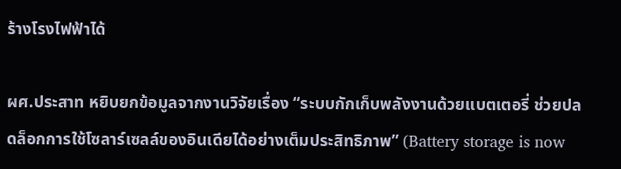ร้างโรงไฟฟ้าได้

ผศ.ประสาท หยิบยกข้อมูลจากงานวิจัยเรื่อง “ระบบกักเก็บพลังงานด้วยแบตเตอรี่ ช่วยปลดล็อกการใช้โซลาร์เซลล์ของอินเดียได้อย่างเต็มประสิทธิภาพ” (Battery storage is now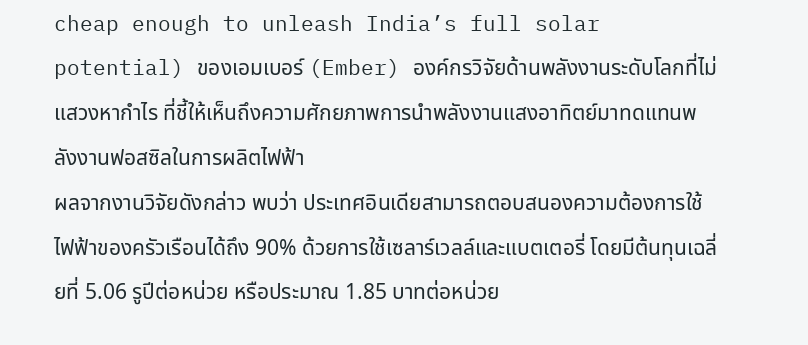cheap enough to unleash India’s full solar potential) ของเอมเบอร์ (Ember) องค์กรวิจัยด้านพลังงานระดับโลกที่ไม่แสวงหากำไร ที่ชี้ให้เห็นถึงความศักยภาพการนำพลังงานแสงอาทิตย์มาทดแทนพลังงานฟอสซิลในการผลิตไฟฟ้า
ผลจากงานวิจัยดังกล่าว พบว่า ประเทศอินเดียสามารถตอบสนองความต้องการใช้ไฟฟ้าของครัวเรือนได้ถึง 90% ด้วยการใช้เซลาร์เวลล์และแบตเตอรี่ โดยมีต้นทุนเฉลี่ยที่ 5.06 รูปีต่อหน่วย หรือประมาณ 1.85 บาทต่อหน่วย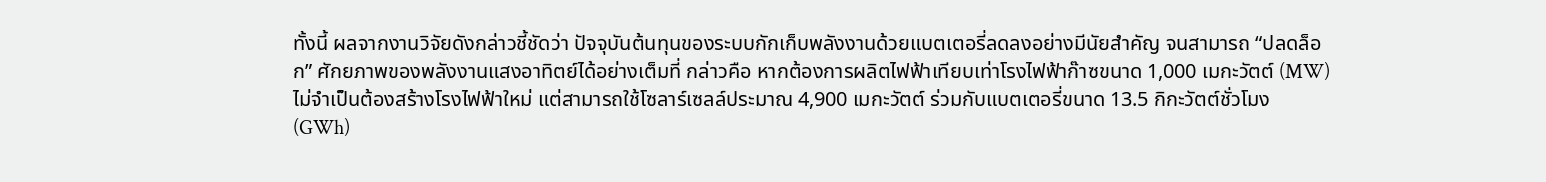ทั้งนี้ ผลจากงานวิจัยดังกล่าวชี้ชัดว่า ปัจจุบันต้นทุนของระบบกักเก็บพลังงานด้วยแบตเตอรี่ลดลงอย่างมีนัยสำคัญ จนสามารถ “ปลดล็อก” ศักยภาพของพลังงานแสงอาทิตย์ได้อย่างเต็มที่ กล่าวคือ หากต้องการผลิตไฟฟ้าเทียบเท่าโรงไฟฟ้าก๊าซขนาด 1,000 เมกะวัตต์ (MW) ไม่จำเป็นต้องสร้างโรงไฟฟ้าใหม่ แต่สามารถใช้โซลาร์เซลล์ประมาณ 4,900 เมกะวัตต์ ร่วมกับแบตเตอรี่ขนาด 13.5 กิกะวัตต์ชั่วโมง (GWh)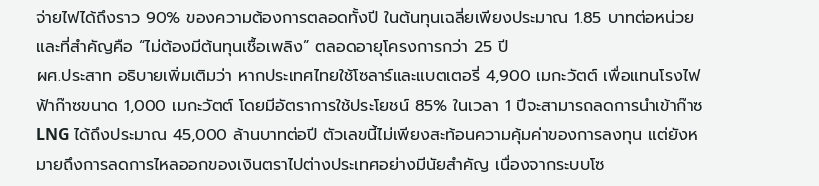จ่ายไฟได้ถึงราว 90% ของความต้องการตลอดทั้งปี ในต้นทุนเฉลี่ยเพียงประมาณ 1.85 บาทต่อหน่วย และที่สำคัญคือ “ไม่ต้องมีต้นทุนเชื้อเพลิง” ตลอดอายุโครงการกว่า 25 ปี
ผศ.ประสาท อธิบายเพิ่มเติมว่า หากประเทศไทยใช้โซลาร์และแบตเตอรี่ 4,900 เมกะวัตต์ เพื่อแทนโรงไฟฟ้าก๊าซขนาด 1,000 เมกะวัตต์ โดยมีอัตราการใช้ประโยชน์ 85% ในเวลา 1 ปีจะสามารถลดการนำเข้าก๊าซ LNG ได้ถึงประมาณ 45,000 ล้านบาทต่อปี ตัวเลขนี้ไม่เพียงสะท้อนความคุ้มค่าของการลงทุน แต่ยังหมายถึงการลดการไหลออกของเงินตราไปต่างประเทศอย่างมีนัยสำคัญ เนื่องจากระบบโซ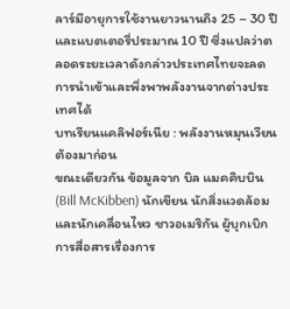ลาร์มีอายุการใช้งานยาวนานถึง 25 – 30 ปี และแบตเตอรี่ประมาณ 10 ปี ซึ่งแปลว่าตลอดระยะเวลาดังกล่าวประเทศไทยจะลดการนำเข้าและพึ่งพาพลังงานจากต่างประเทศได้
บทเรียนแคลิฟอร์เนีย : พลังงานหมุนเวียน ต้องมาก่อน
ขณะเดียวกัน ข้อมูลจาก บิล แมคคิบบิน (Bill McKibben) นักเขียน นักสิ่งแวดล้อม และนักเคลื่อนไหว ชาวอเมริกัน ผู้บุกเบิกการสื่อสารเรื่องการ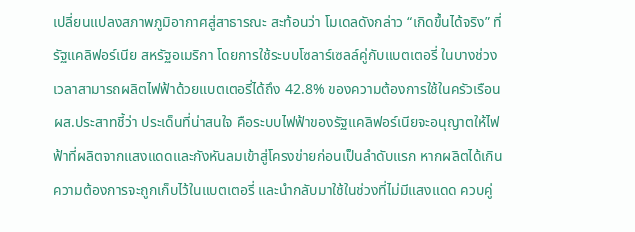เปลี่ยนแปลงสภาพภูมิอากาศสู่สาธารณะ สะท้อนว่า โมเดลดังกล่าว “เกิดขึ้นได้จริง” ที่รัฐแคลิฟอร์เนีย สหรัฐอเมริกา โดยการใช้ระบบโซลาร์เซลล์คู่กับแบตเตอรี่ ในบางช่วงเวลาสามารถผลิตไฟฟ้าด้วยแบตเตอรี่ได้ถึง 42.8% ของความต้องการใช้ในครัวเรือน
ผส.ประสาทชี้ว่า ประเด็นที่น่าสนใจ คือระบบไฟฟ้าของรัฐแคลิฟอร์เนียจะอนุญาตให้ไฟฟ้าที่ผลิตจากแสงแดดและกังหันลมเข้าสู่โครงข่ายก่อนเป็นลำดับแรก หากผลิตได้เกินความต้องการจะถูกเก็บไว้ในแบตเตอรี่ และนำกลับมาใช้ในช่วงที่ไม่มีแสงแดด ควบคู่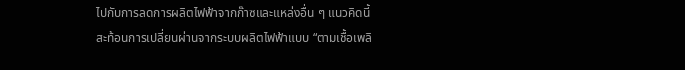ไปกับการลดการผลิตไฟฟ้าจากก๊าซและแหล่งอื่น ๆ แนวคิดนี้สะท้อนการเปลี่ยนผ่านจากระบบผลิตไฟฟ้าแบบ “ตามเชื้อเพลิ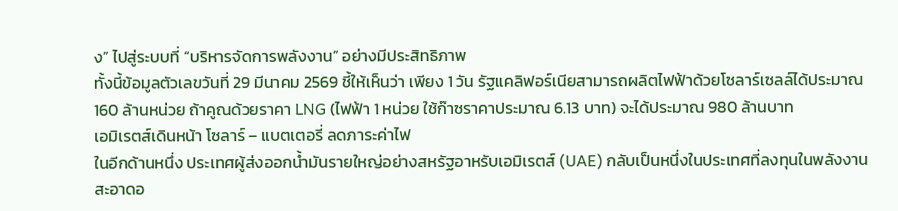ง” ไปสู่ระบบที่ “บริหารจัดการพลังงาน” อย่างมีประสิทธิภาพ
ทั้งนี้ข้อมูลตัวเลขวันที่ 29 มีนาคม 2569 ชี้ให้เห็นว่า เพียง 1 วัน รัฐแคลิฟอร์เนียสามารถผลิตไฟฟ้าด้วยโซลาร์เซลล์ได้ประมาณ 160 ล้านหน่วย ถ้าคูณด้วยราคา LNG (ไฟฟ้า 1 หน่วย ใช้ก๊าซราคาประมาณ 6.13 บาท) จะได้ประมาณ 980 ล้านบาท
เอมิเรตส์เดินหน้า โซลาร์ – แบตเตอรี่ ลดภาระค่าไฟ
ในอีกด้านหนึ่ง ประเทศผู้ส่งออกน้ำมันรายใหญ่อย่างสหรัฐอาหรับเอมิเรตส์ (UAE) กลับเป็นหนึ่งในประเทศที่ลงทุนในพลังงานสะอาดอ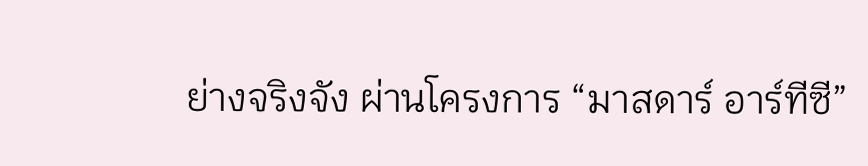ย่างจริงจัง ผ่านโครงการ “มาสดาร์ อาร์ทีซี”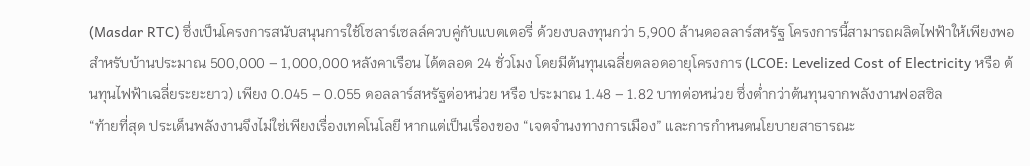(Masdar RTC) ซึ่งเป็นโครงการสนับสนุนการใช้โซลาร์เซลล์ควบคู่กับแบตเตอรี่ ด้วยงบลงทุนกว่า 5,900 ล้านดอลลาร์สหรัฐ โครงการนี้สามารถผลิตไฟฟ้าให้เพียงพอสำหรับบ้านประมาณ 500,000 – 1,000,000 หลังคาเรือน ได้ตลอด 24 ชั่วโมง โดยมีต้นทุนเฉลี่ยตลอดอายุโครงการ (LCOE: Levelized Cost of Electricity หรือ ต้นทุนไฟฟ้าเฉลี่ยระยะยาว) เพียง 0.045 – 0.055 ดอลลาร์สหรัฐต่อหน่วย หรือ ประมาณ 1.48 – 1.82 บาทต่อหน่วย ซึ่งต่ำกว่าต้นทุนจากพลังงานฟอสซิล
“ท้ายที่สุด ประเด็นพลังงานจึงไม่ใช่เพียงเรื่องเทคโนโลยี หากแต่เป็นเรื่องของ “เจตจำนงทางการเมือง” และการกำหนดนโยบายสาธารณะ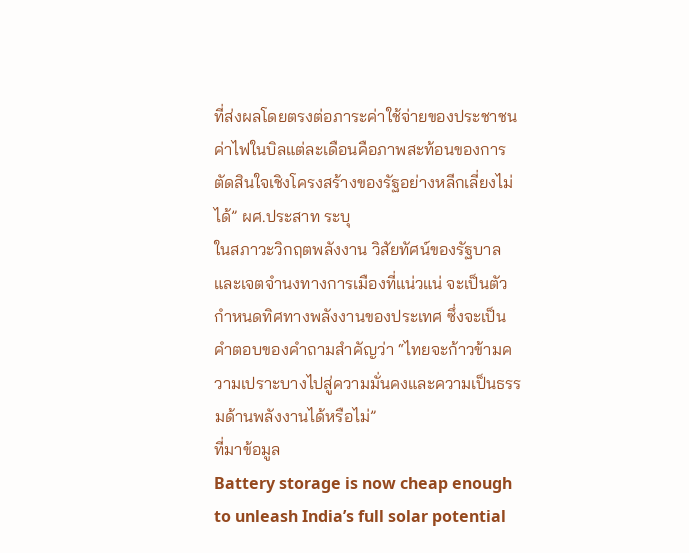ที่ส่งผลโดยตรงต่อภาระค่าใช้จ่ายของประชาชน ค่าไฟในบิลแต่ละเดือนคือภาพสะท้อนของการตัดสินใจเชิงโครงสร้างของรัฐอย่างหลีกเลี่ยงไม่ได้” ผศ.ประสาท ระบุ
ในสภาวะวิกฤตพลังงาน วิสัยทัศน์ของรัฐบาลและเจตจำนงทางการเมืองที่แน่วแน่ จะเป็นตัวกำหนดทิศทางพลังงานของประเทศ ซึ่งจะเป็นคำตอบของคำถามสำคัญว่า “ไทยจะก้าวข้ามความเปราะบางไปสู่ความมั่นคงและความเป็นธรรมด้านพลังงานได้หรือไม่”
ที่มาข้อมูล
Battery storage is now cheap enough to unleash India’s full solar potential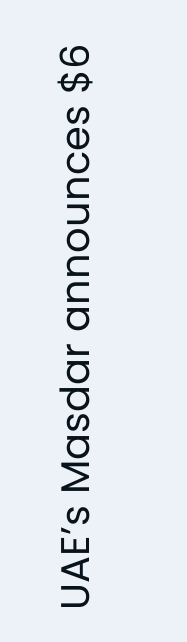UAE’s Masdar announces $6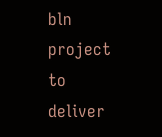bln project to deliver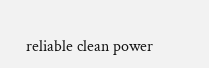reliable clean power